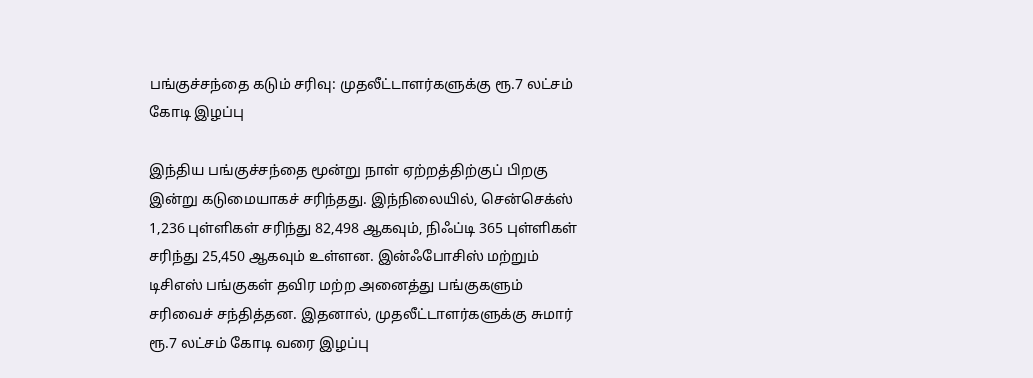பங்குச்சந்தை கடும் சரிவு: முதலீட்டாளர்களுக்கு ரூ.7 லட்சம் கோடி இழப்பு

இந்திய பங்குச்சந்தை மூன்று நாள் ஏற்றத்திற்குப் பிறகு இன்று கடுமையாகச் சரிந்தது. இந்நிலையில், சென்செக்ஸ் 1,236 புள்ளிகள் சரிந்து 82,498 ஆகவும், நிஃப்டி 365 புள்ளிகள் சரிந்து 25,450 ஆகவும் உள்ளன. இன்ஃபோசிஸ் மற்றும் டிசிஎஸ் பங்குகள் தவிர மற்ற அனைத்து பங்குகளும் சரிவைச் சந்தித்தன. இதனால், முதலீட்டாளர்களுக்கு சுமார் ரூ.7 லட்சம் கோடி வரை இழப்பு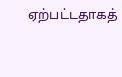ஏற்பட்டதாகத்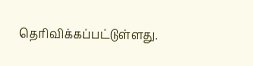தெரிவிக்கப்பட்டுள்ளது.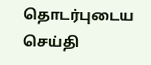தொடர்புடைய செய்தி